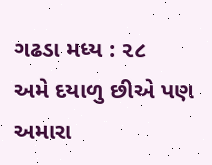ગઢડા મધ્ય : ૨૮
અમે દયાળુ છીએ પણ અમારા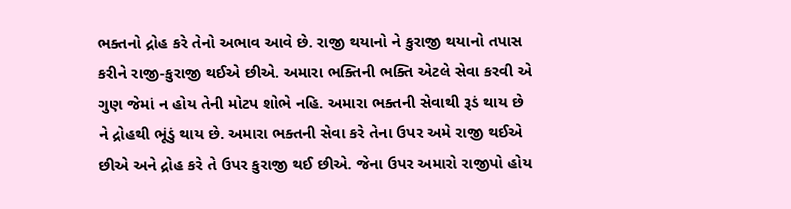ભક્તનો દ્રોહ કરે તેનો અભાવ આવે છે. રાજી થયાનો ને કુરાજી થયાનો તપાસ કરીને રાજી-કુરાજી થઈએ છીએ. અમારા ભક્તિની ભક્તિ એટલે સેવા કરવી એ ગુણ જેમાં ન હોય તેની મોટપ શોભે નહિ. અમારા ભક્તની સેવાથી રૂડં થાય છે ને દ્રોહથી ભૂંડું થાય છે. અમારા ભક્તની સેવા કરે તેના ઉપર અમે રાજી થઈએ છીએ અને દ્રોહ કરે તે ઉપર કુરાજી થઈ છીએ. જેના ઉપર અમારો રાજીપો હોય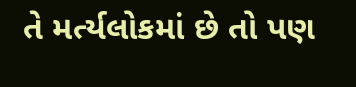તે મર્ત્યલોકમાં છે તો પણ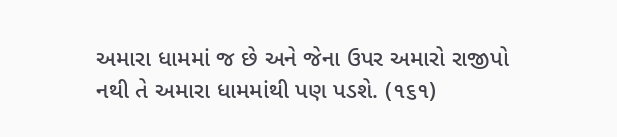અમારા ધામમાં જ છે અને જેના ઉપર અમારો રાજીપો નથી તે અમારા ધામમાંથી પણ પડશે. (૧૬૧)